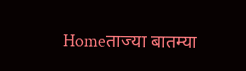Homeताज्या बातम्या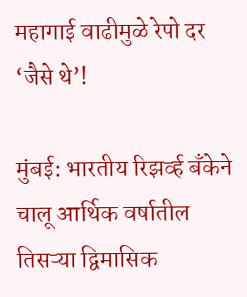महागाई वाढीमुळे रेपो दर ‘जैसे थे’!

मुंबई: भारतीय रिझर्व्ह बँकेने चालू आर्थिक वर्षातील तिसऱ्या द्विमासिक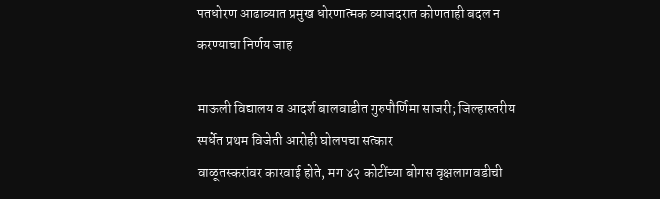पतधोरण आढाव्यात प्रमुख धोरणात्मक व्याजदरात कोणताही बदल न करण्याचा निर्णय जाह

माऊली विद्यालय व आदर्श बालवाडीत गुरुपौर्णिमा साजरी; जिल्हास्तरीय स्पर्धेत प्रथम विजेती आरोही घोलपचा सत्कार
वाळूतस्करांवर कारवाई होते, मग ४२ कोटींच्या बोगस वृक्षलागवडीची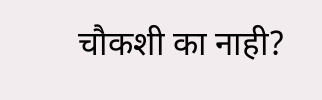चौकशी का नाही?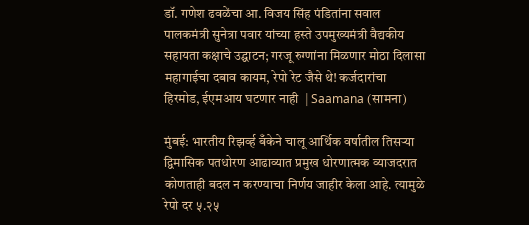डॉ. गणेश ढवळेंचा आ. विजय सिंह पंडितांना सवाल
पालकमंत्री सुनेत्रा पवार यांच्या हस्ते उपमुख्यमंत्री वैद्यकीय सहायता कक्षाचे उद्घाटन; गरजू रुग्णांना मिळणार मोठा दिलासा
महागाईचा दबाव कायम, रेपो रेट जैसे थे! कर्जदारांचा हिरमोड, ईएमआय घटणार नाही  | Saamana (सामना)

मुंबई: भारतीय रिझर्व्ह बँकेने चालू आर्थिक वर्षातील तिसऱ्या द्विमासिक पतधोरण आढाव्यात प्रमुख धोरणात्मक व्याजदरात कोणताही बदल न करण्याचा निर्णय जाहीर केला आहे. त्यामुळे रेपो दर ५.२५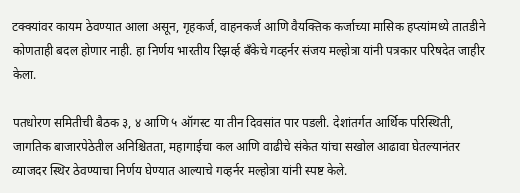टक्क्यांवर कायम ठेवण्यात आला असून, गृहकर्ज, वाहनकर्ज आणि वैयक्तिक कर्जाच्या मासिक हप्त्यांमध्ये तातडीने कोणताही बदल होणार नाही. हा निर्णय भारतीय रिझर्व्ह बँकेचे गव्हर्नर संजय मल्होत्रा यांनी पत्रकार परिषदेत जाहीर केला.

पतधोरण समितीची बैठक ३, ४ आणि ५ ऑगस्ट या तीन दिवसांत पार पडली. देशांतर्गत आर्थिक परिस्थिती, जागतिक बाजारपेठेतील अनिश्चितता, महागाईचा कल आणि वाढीचे संकेत यांचा सखोल आढावा घेतल्यानंतर व्याजदर स्थिर ठेवण्याचा निर्णय घेण्यात आल्याचे गव्हर्नर मल्होत्रा यांनी स्पष्ट केले.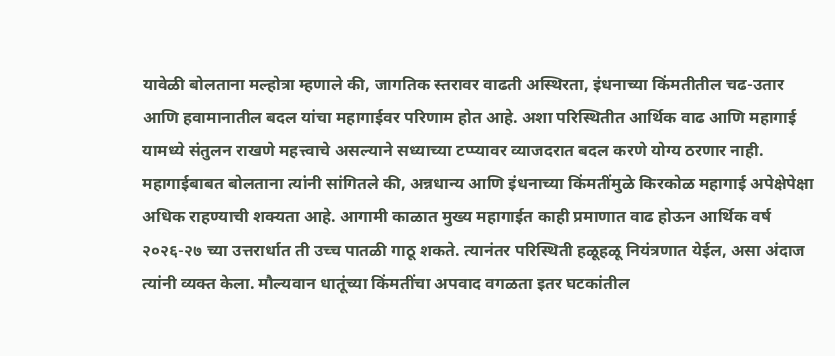यावेळी बोलताना मल्होत्रा म्हणाले की, जागतिक स्तरावर वाढती अस्थिरता, इंधनाच्या किंमतीतील चढ-उतार आणि हवामानातील बदल यांचा महागाईवर परिणाम होत आहे. अशा परिस्थितीत आर्थिक वाढ आणि महागाई यामध्ये संतुलन राखणे महत्त्वाचे असल्याने सध्याच्या टप्प्यावर व्याजदरात बदल करणे योग्य ठरणार नाही. महागाईबाबत बोलताना त्यांनी सांगितले की, अन्नधान्य आणि इंधनाच्या किंमतींमुळे किरकोळ महागाई अपेक्षेपेक्षा अधिक राहण्याची शक्यता आहे. आगामी काळात मुख्य महागाईत काही प्रमाणात वाढ होऊन आर्थिक वर्ष २०२६-२७ च्या उत्तरार्धात ती उच्च पातळी गाठू शकते. त्यानंतर परिस्थिती हळूहळू नियंत्रणात येईल, असा अंदाज त्यांनी व्यक्त केला. मौल्यवान धातूंच्या किंमतींचा अपवाद वगळता इतर घटकांतील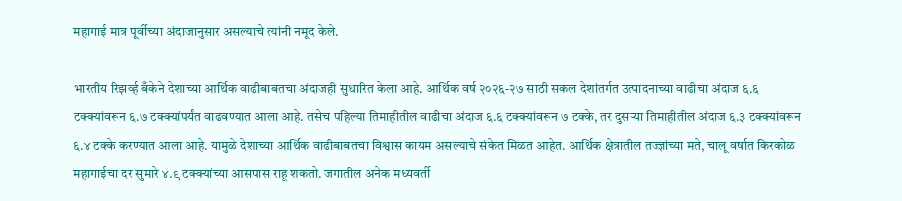महागाई मात्र पूर्वीच्या अंदाजानुसार असल्याचे त्यांनी नमूद केले.

भारतीय रिझर्व्ह बँकेने देशाच्या आर्थिक वाढीबाबतचा अंदाजही सुधारित केला आहे. आर्थिक वर्ष २०२६-२७ साठी सकल देशांतर्गत उत्पादनाच्या वाढीचा अंदाज ६.६ टक्क्यांवरून ६.७ टक्क्यांपर्यंत वाढवण्यात आला आहे. तसेच पहिल्या तिमाहीतील वाढीचा अंदाज ६.६ टक्क्यांवरून ७ टक्के, तर दुसऱ्या तिमाहीतील अंदाज ६.३ टक्क्यांवरून ६.४ टक्के करण्यात आला आहे. यामुळे देशाच्या आर्थिक वाढीबाबतचा विश्वास कायम असल्याचे संकेत मिळत आहेत. आर्थिक क्षेत्रातील तज्ज्ञांच्या मते, चालू वर्षात किरकोळ महागाईचा दर सुमारे ४.९ टक्क्यांच्या आसपास राहू शकतो. जगातील अनेक मध्यवर्ती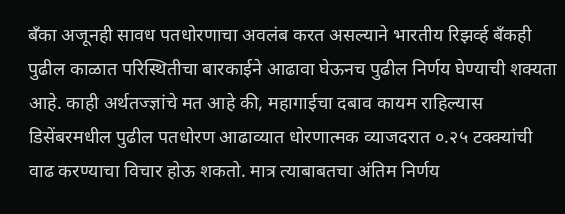बँका अजूनही सावध पतधोरणाचा अवलंब करत असल्याने भारतीय रिझर्व्ह बँकही पुढील काळात परिस्थितीचा बारकाईने आढावा घेऊनच पुढील निर्णय घेण्याची शक्यता आहे. काही अर्थतज्ज्ञांचे मत आहे की, महागाईचा दबाव कायम राहिल्यास डिसेंबरमधील पुढील पतधोरण आढाव्यात धोरणात्मक व्याजदरात ०.२५ टक्क्यांची वाढ करण्याचा विचार होऊ शकतो. मात्र त्याबाबतचा अंतिम निर्णय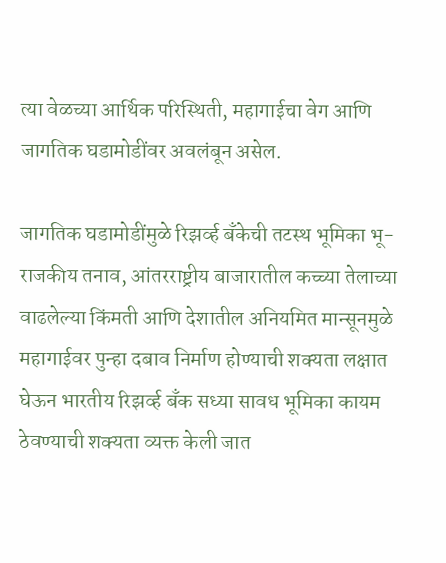त्या वेळच्या आर्थिक परिस्थिती, महागाईचा वेग आणि जागतिक घडामोडींवर अवलंबून असेल.

जागतिक घडामोडींमुळे रिझर्व्ह बँकेची तटस्थ भूमिका भू-राजकीय तनाव, आंतरराष्ट्रीय बाजारातील कच्च्या तेलाच्या वाढलेल्या किंमती आणि देशातील अनियमित मान्सूनमुळे महागाईवर पुन्हा दबाव निर्माण होण्याची शक्यता लक्षात घेऊन भारतीय रिझर्व्ह बँक सध्या सावध भूमिका कायम ठेवण्याची शक्यता व्यक्त केली जात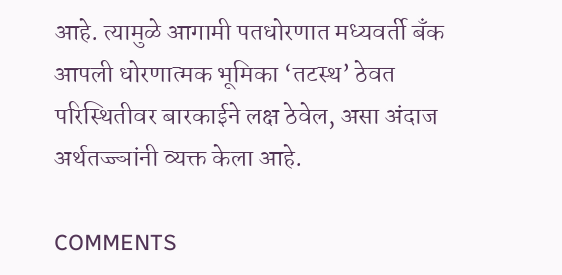आहे. त्यामुळे आगामी पतधोरणात मध्यवर्ती बँक आपली धोरणात्मक भूमिका ‘तटस्थ’ ठेवत परिस्थितीवर बारकाईने लक्ष ठेवेल, असा अंदाज अर्थतज्ज्ञांनी व्यक्त केला आहे.

COMMENTS